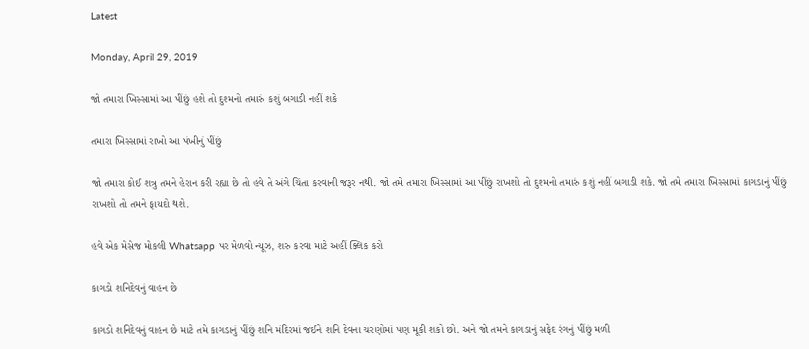Latest

Monday, April 29, 2019

જો તમારા ખિસ્સામાં આ પીંછું હશે તો દુશ્મનો તમારું કશું બગાડી નહીં શકે

તમારા ખિસ્સામાં રાખો આ પંખીનું પીંછું

જો તમારા કોઈ શત્રુ તમને હેરાન કરી રહ્યા છે તો હવે તે અંગે ચિંતા કરવાની જરૂર નથી. જો તમે તમારા ખિસ્સામાં આ પીંછું રાખશો તો દુશ્મનો તમારું કશું નહીં બગાડી શકે. જો તમે તમારા ખિસ્સામાં કાગડાનું પીંછું રાખશો તો તમને ફાયદો થશે.

હવે એક મેસેજ મોકલી Whatsapp પર મેળવો ન્યૂઝ, શરુ કરવા માટે અહીં ક્લિક કરો

કાગડો શનિદેવનું વાહન છે

કાગડો શનિદેવનું વાહન છે માટે તમે કાગડાનું પીંછું શનિ મંદિરમાં જઈને શનિ દેવના ચરણોમાં પણ મૂકી શકો છો. અને જો તમને કાગડાનું સફેદ રંગનું પીંછું મળી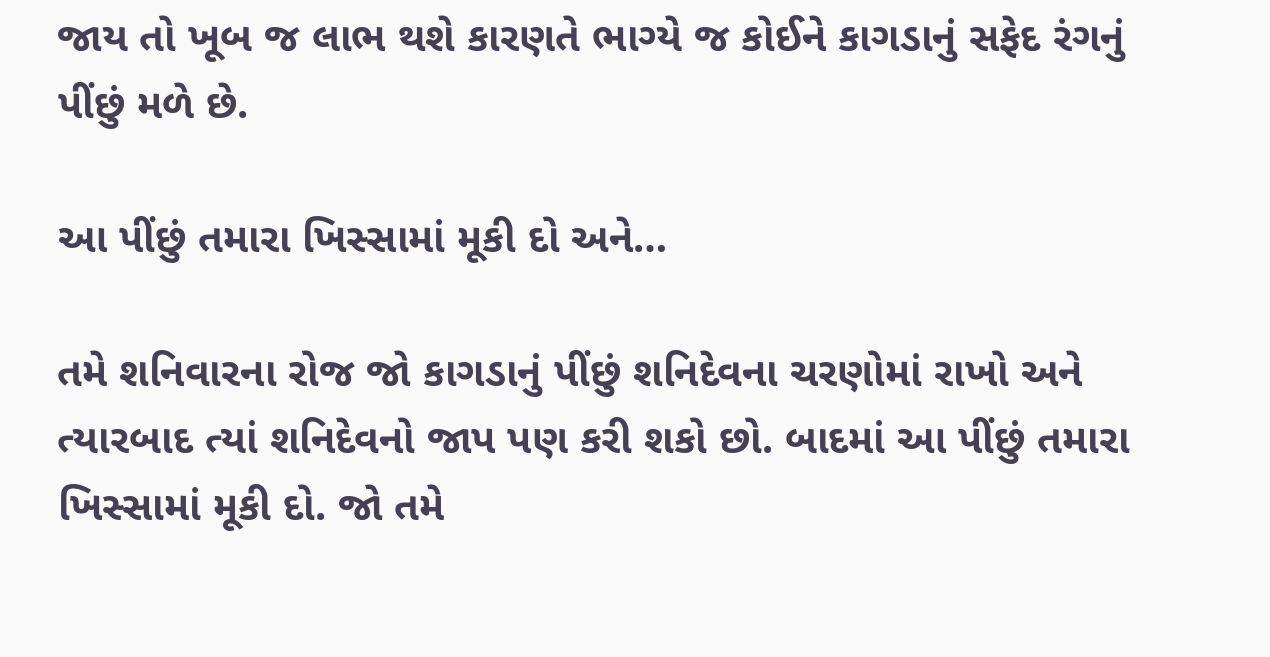જાય તો ખૂબ જ લાભ થશે કારણતે ભાગ્યે જ કોઈને કાગડાનું સફેદ રંગનું પીંછું મળે છે.

આ પીંછું તમારા ખિસ્સામાં મૂકી દો અને…

તમે શનિવારના રોજ જો કાગડાનું પીંછું શનિદેવના ચરણોમાં રાખો અને ત્યારબાદ ત્યાં શનિદેવનો જાપ પણ કરી શકો છો. બાદમાં આ પીંછું તમારા ખિસ્સામાં મૂકી દો. જો તમે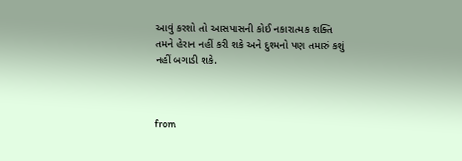આવું કરશો તો આસપાસની કોઈ નકારાત્મક શક્તિ તમને હેરાન નહીં કરી શકે અને દુશ્મનો પણ તમારું કશું નહીં બગાડી શકે.



from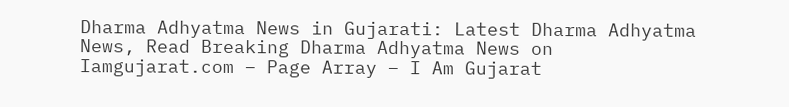Dharma Adhyatma News in Gujarati: Latest Dharma Adhyatma News, Read Breaking Dharma Adhyatma News on Iamgujarat.com – Page Array – I Am Gujarat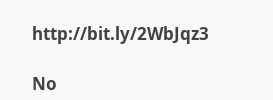http://bit.ly/2WbJqz3

No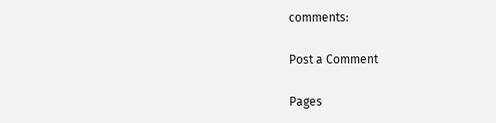comments:

Post a Comment

Pages